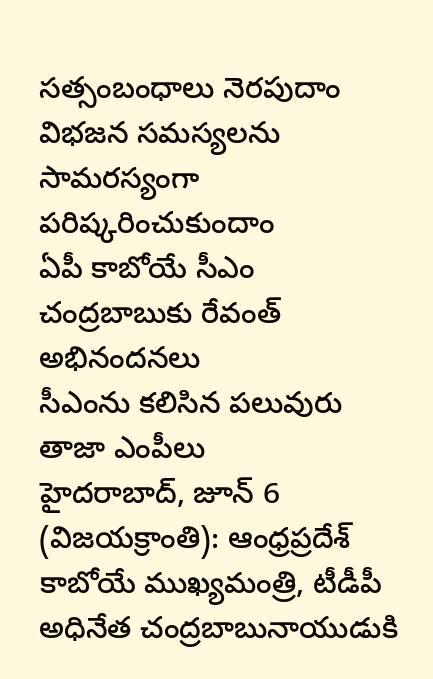సత్సంబంధాలు నెరపుదాం
విభజన సమస్యలను సామరస్యంగా పరిష్కరించుకుందాం
ఏపీ కాబోయే సీఎం చంద్రబాబుకు రేవంత్ అభినందనలు
సీఎంను కలిసిన పలువురు తాజా ఎంపీలు
హైదరాబాద్, జూన్ 6 (విజయక్రాంతి): ఆంధ్రప్రదేశ్ కాబోయే ముఖ్యమంత్రి, టీడీపీ అధినేత చంద్రబాబునాయుడుకి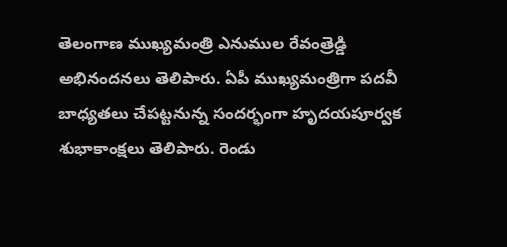తెలంగాణ ముఖ్యమంత్రి ఎనుముల రేవంత్రెడ్డి అభినందనలు తెలిపారు. ఏపీ ముఖ్యమంత్రిగా పదవీ బాధ్యతలు చేపట్టనున్న సందర్భంగా హృదయపూర్వక శుభాకాంక్షలు తెలిపారు. రెండు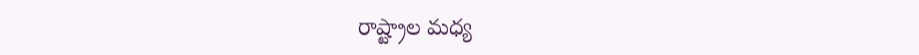రాష్ట్రాల మధ్య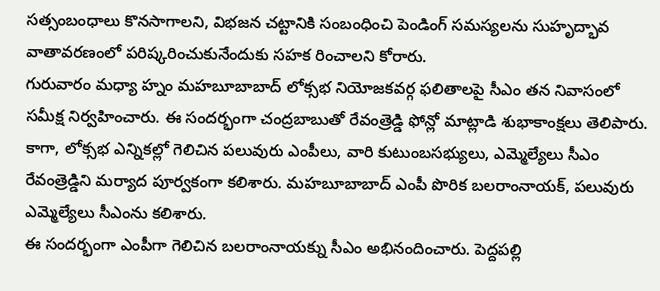సత్సంబంధాలు కొనసాగాలని, విభజన చట్టానికి సంబంధించి పెండింగ్ సమస్యలను సుహృద్భావ వాతావరణంలో పరిష్కరించుకునేందుకు సహక రించాలని కోరారు.
గురువారం మధ్యా హ్నం మహబూబాబాద్ లోక్సభ నియోజకవర్గ ఫలితాలపై సీఎం తన నివాసంలో సమీక్ష నిర్వహించారు. ఈ సందర్భంగా చంద్రబాబుతో రేవంత్రెడ్డి ఫోన్లో మాట్లాడి శుభాకాంక్షలు తెలిపారు. కాగా, లోక్సభ ఎన్నికల్లో గెలిచిన పలువురు ఎంపీలు, వారి కుటుంబసభ్యులు, ఎమ్మెల్యేలు సీఎం రేవంత్రెడ్డిని మర్యాద పూర్వకంగా కలిశారు. మహబూబాబాద్ ఎంపీ పొరిక బలరాంనాయక్, పలువురు ఎమ్మెల్యేలు సీఎంను కలిశారు.
ఈ సందర్భంగా ఎంపీగా గెలిచిన బలరాంనాయక్ను సీఎం అభినందించారు. పెద్దపల్లి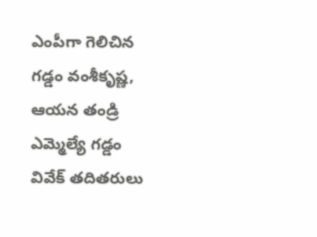ఎంపీగా గెలిచిన గడ్డం వంశీకృష్ణ, ఆయన తండ్రి ఎమ్మెల్యే గడ్డం వివేక్ తదితరులు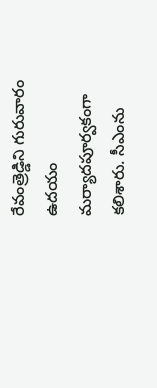రేవంత్రెడ్డిని గురువారం ఉదయం మర్యాదపూర్వకంగా కలిశారు. సీఎంను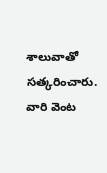శాలువాతో సత్కరించారు. వారి వెంట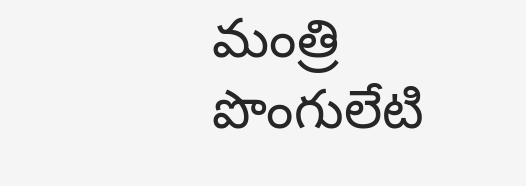మంత్రి పొంగులేటి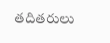తదితరులు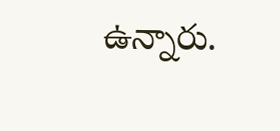ఉన్నారు.